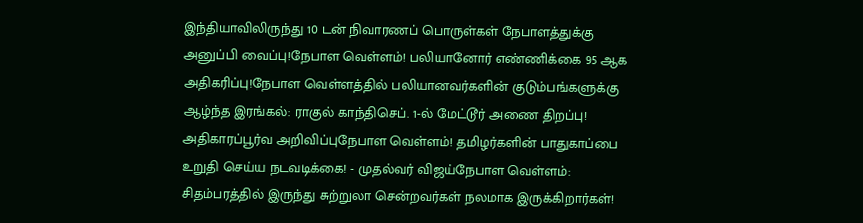இந்தியாவிலிருந்து 10 டன் நிவாரணப் பொருள்கள் நேபாளத்துக்கு அனுப்பி வைப்பு!நேபாள வெள்ளம்! பலியானோர் எண்ணிக்கை 95 ஆக அதிகரிப்பு!நேபாள வெள்ளத்தில் பலியானவர்களின் குடும்பங்களுக்கு ஆழ்ந்த இரங்கல்: ராகுல் காந்திசெப். 1-ல் மேட்டூர் அணை திறப்பு! அதிகாரப்பூர்வ அறிவிப்புநேபாள வெள்ளம்! தமிழர்களின் பாதுகாப்பை உறுதி செய்ய நடவடிக்கை! - முதல்வர் விஜய்நேபாள வெள்ளம்: சிதம்பரத்தில் இருந்து சுற்றுலா சென்றவர்கள் நலமாக இருக்கிறார்கள்!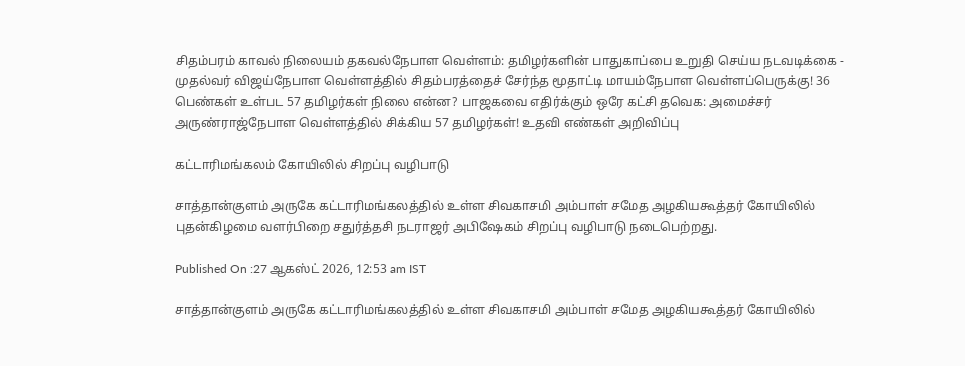சிதம்பரம் காவல் நிலையம் தகவல்நேபாள வெள்ளம்: தமிழர்களின் பாதுகாப்பை உறுதி செய்ய நடவடிக்கை - முதல்வர் விஜய்நேபாள வெள்ளத்தில் சிதம்பரத்தைச் சேர்ந்த மூதாட்டி மாயம்நேபாள வெள்ளப்பெருக்கு! 36 பெண்கள் உள்பட 57 தமிழர்கள் நிலை என்ன? பாஜகவை எதிர்க்கும் ஒரே கட்சி தவெக: அமைச்சர் அருண்ராஜ்நேபாள வெள்ளத்தில் சிக்கிய 57 தமிழர்கள்! உதவி எண்கள் அறிவிப்பு

கட்டாரிமங்கலம் கோயிலில் சிறப்பு வழிபாடு

சாத்தான்குளம் அருகே கட்டாரிமங்கலத்தில் உள்ள சிவகாசமி அம்பாள் சமேத அழகியகூத்தர் கோயிலில் புதன்கிழமை வளர்பிறை சதுர்த்தசி நடராஜர் அபிஷேகம் சிறப்பு வழிபாடு நடைபெற்றது.

Published On :27 ஆகஸ்ட் 2026, 12:53 am IST

சாத்தான்குளம் அருகே கட்டாரிமங்கலத்தில் உள்ள சிவகாசமி அம்பாள் சமேத அழகியகூத்தர் கோயிலில்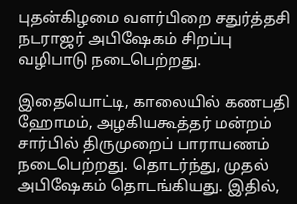புதன்கிழமை வளர்பிறை சதுர்த்தசி நடராஜர் அபிஷேகம் சிறப்பு வழிபாடு நடைபெற்றது.

இதையொட்டி, காலையில் கணபதி ஹோமம், அழகியகூத்தர் மன்றம் சார்பில் திருமுறைப் பாராயணம் நடைபெற்றது. தொடர்ந்து, முதல் அபிஷேகம் தொடங்கியது. இதில்,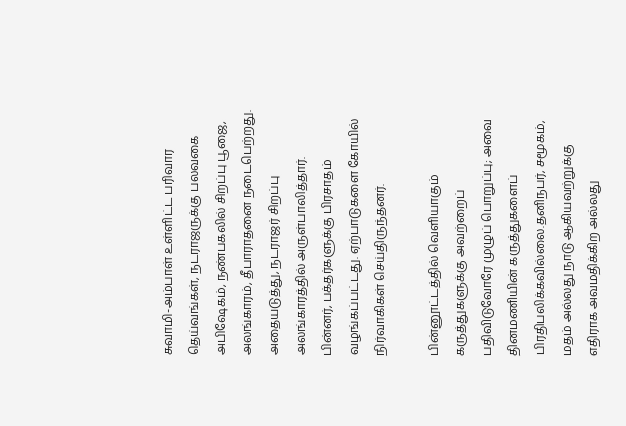சுவாமி-அம்பாள் உள்ளிட்ட பரிவார தெய்வங்கள், நடராஜருக்கு பலவகை அபிஷேகம், நண்பகலில் சிறப்பு பூஜை, அலங்காரம், தீபாராதனை நடைபெற்றது. அதையடுத்து, நடராஜர் சிறப்பு அலங்காரத்தில் அருள்பாலித்தார். பின்னர், பக்தர்களுக்கு பிரசாதம் வழங்கப்பட்டது. ஏற்பாடுகளை கோயில் நிர்வாகிகள் செய்திருந்தனர்.

பின்னூட்டத்தில் வெளியாகும் கருத்துகளுக்கு அவற்றைப் பதிவிடுவோரே முழுப் பொறுப்பு; அவை தினமணியின் கருத்துகளைப் பிரதிபலிக்கவில்லை.தனிநபர், சமூகம், மதம் அல்லது நாடு ஆகியவற்றுக்கு எதிராக அவமதிக்கிற அல்லது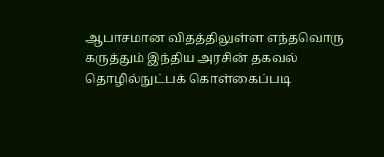ஆபாசமான விதத்திலுள்ள எந்தவொரு கருத்தும் இந்திய அரசின் தகவல் தொழில்நுட்பக் கொள்கைப்படி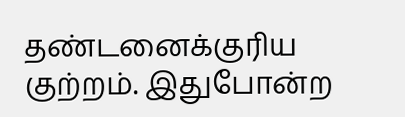தண்டனைக்குரிய குற்றம். இதுபோன்ற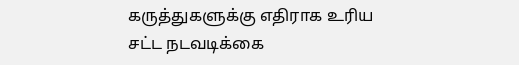கருத்துகளுக்கு எதிராக உரிய சட்ட நடவடிக்கை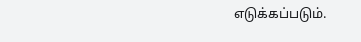எடுக்கப்படும்.